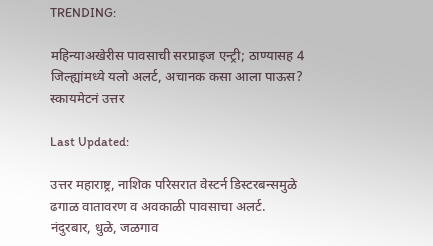TRENDING:

महिन्याअखेरीस पावसाची सरप्राइज एन्ट्री; ठाण्यासह 4 जिल्ह्यांमध्ये यलो अलर्ट, अचानक कसा आला पाऊस? स्कायमेटनं उत्तर

Last Updated:

उत्तर महाराष्ट्र, नाशिक परिसरात वेस्टर्न डिस्टरबन्समुळे ढगाळ वातावरण व अवकाळी पावसाचा अलर्ट. नंदुरबार, धुळे, जळगाव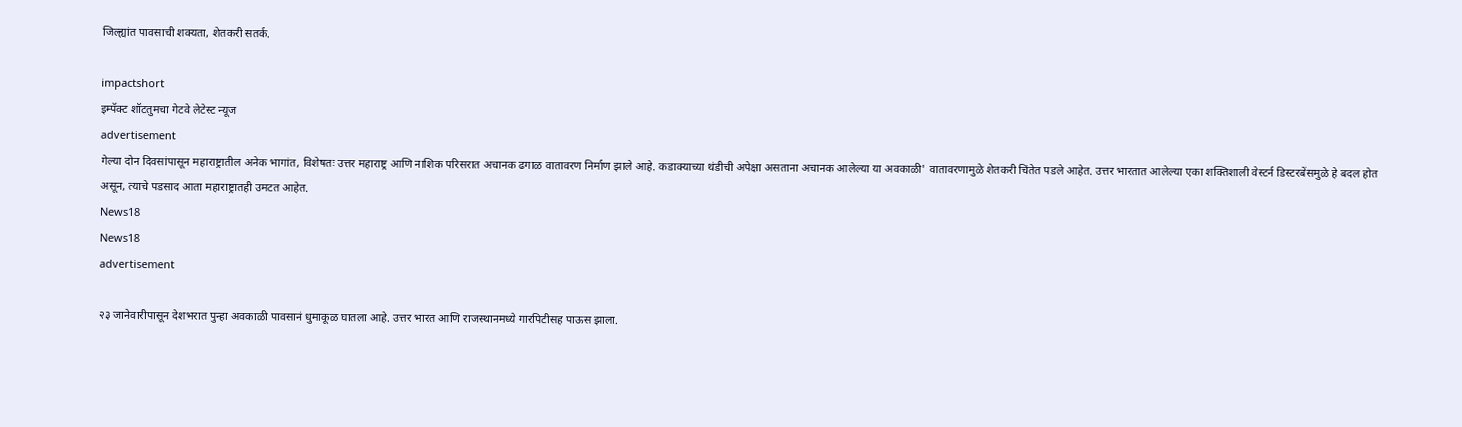जिल्ह्यांत पावसाची शक्यता, शेतकरी सतर्क.

impactshort
इम्पॅक्ट शॉटतुमचा गेटवे लेटेस्ट न्यूज
advertisement
गेल्या दोन दिवसांपासून महाराष्ट्रातील अनेक भागांत, विशेषतः उत्तर महाराष्ट्र आणि नाशिक परिसरात अचानक ढगाळ वातावरण निर्माण झाले आहे. कडाक्याच्या थंडीची अपेक्षा असताना अचानक आलेल्या या अवकाळी' वातावरणामुळे शेतकरी चिंतेत पडले आहेत. उत्तर भारतात आलेल्या एका शक्तिशाली वेस्टर्न डिस्टरबेंसमुळे हे बदल होत असून, त्याचे पडसाद आता महाराष्ट्रातही उमटत आहेत.
News18
News18
advertisement

२३ जानेवारीपासून देशभरात पुन्हा अवकाळी पावसानं धुमाकूळ घातला आहे. उत्तर भारत आणि राजस्थानमध्ये गारपिटीसह पाऊस झाला.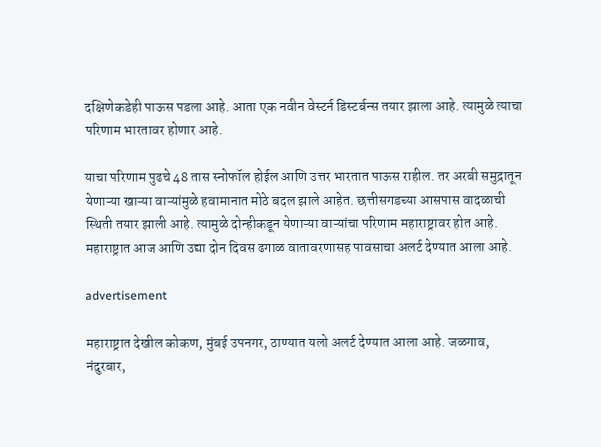दक्षिणेकडेही पाऊस पडला आहे. आता एक नवीन वेस्टर्न डिस्टर्बन्स तयार झाला आहे. त्यामुळे त्याचा परिणाम भारतावर होणार आहे.

याचा परिणाम पुढचे 48 तास स्नोफॉल होईल आणि उत्तर भारतात पाऊस राहील. तर अरबी समुद्रातून येणाऱ्या खाऱ्या वाऱ्यांमुळे हवामानात मोठे बदल झाले आहेत. छत्तीसगडच्या आसपास वादळाची स्थिती तयार झाली आहे. त्यामुळे दोन्हीकडून येणाऱ्या वाऱ्यांचा परिणाम महाराष्ट्रावर होत आहे. महाराष्ट्रात आज आणि उद्या दोन दिवस ढगाळ वातावरणासह पावसाचा अलर्ट देण्यात आला आहे.

advertisement

महाराष्ट्रात देखील कोकण, मुंबई उपनगर, ठाण्यात यलो अलर्ट देण्यात आला आहे. जळगाव, नंदुरबार,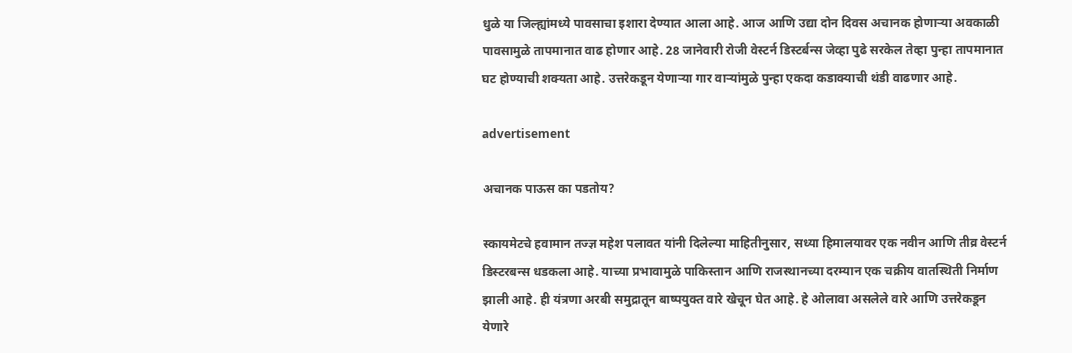धुळे या जिल्ह्यांमध्ये पावसाचा इशारा देण्यात आला आहे. आज आणि उद्या दोन दिवस अचानक होणाऱ्या अवकाळी पावसामुळे तापमानात वाढ होणार आहे. 28 जानेवारी रोजी वेस्टर्न डिस्टर्बन्स जेव्हा पुढे सरकेल तेव्हा पुन्हा तापमानात घट होण्याची शक्यता आहे. उत्तरेकडून येणाऱ्या गार वाऱ्यांमुळे पुन्हा एकदा कडाक्याची थंडी वाढणार आहे.

advertisement

अचानक पाऊस का पडतोय?

स्कायमेटचे हवामान तज्ज्ञ महेश पलावत यांनी दिलेल्या माहितीनुसार, सध्या हिमालयावर एक नवीन आणि तीव्र वेस्टर्न डिस्टरबन्स धडकला आहे. याच्या प्रभावामुळे पाकिस्तान आणि राजस्थानच्या दरम्यान एक चक्रीय वातस्थिती निर्माण झाली आहे. ही यंत्रणा अरबी समुद्रातून बाष्पयुक्त वारे खेचून घेत आहे. हे ओलावा असलेले वारे आणि उत्तरेकडून येणारे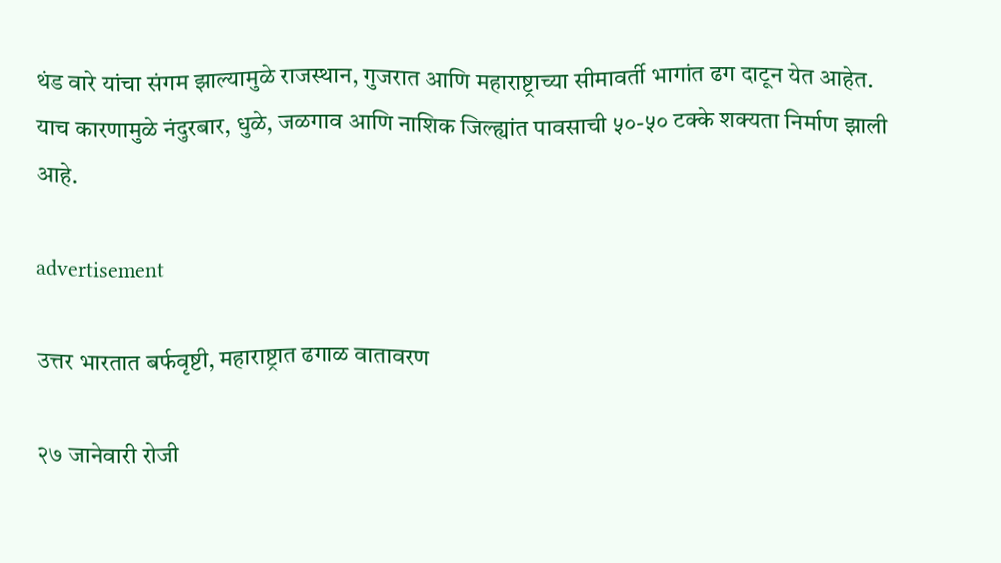थंड वारे यांचा संगम झाल्यामुळे राजस्थान, गुजरात आणि महाराष्ट्राच्या सीमावर्ती भागांत ढग दाटून येत आहेत. याच कारणामुळे नंदुरबार, धुळे, जळगाव आणि नाशिक जिल्ह्यांत पावसाची ५०-५० टक्के शक्यता निर्माण झाली आहे.

advertisement

उत्तर भारतात बर्फवृष्टी, महाराष्ट्रात ढगाळ वातावरण

२७ जानेवारी रोजी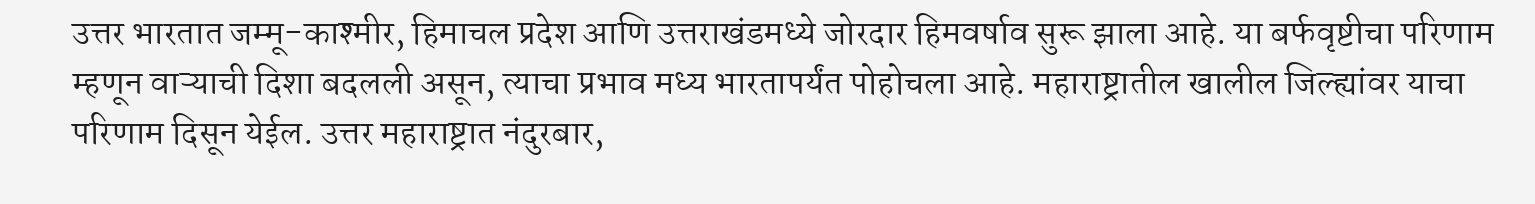उत्तर भारतात जम्मू-काश्मीर, हिमाचल प्रदेश आणि उत्तराखंडमध्ये जोरदार हिमवर्षाव सुरू झाला आहे. या बर्फवृष्टीचा परिणाम म्हणून वाऱ्याची दिशा बदलली असून, त्याचा प्रभाव मध्य भारतापर्यंत पोहोचला आहे. महाराष्ट्रातील खालील जिल्ह्यांवर याचा परिणाम दिसून येईल. उत्तर महाराष्ट्रात नंदुरबार,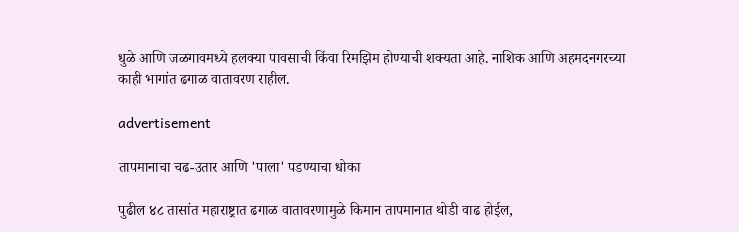धुळे आणि जळगावमध्ये हलक्या पावसाची किंवा रिमझिम होण्याची शक्यता आहे. नाशिक आणि अहमदनगरच्या काही भागांत ढगाळ वातावरण राहील.

advertisement

तापमानाचा चढ-उतार आणि 'पाला' पडण्याचा धोका

पुढील ४८ तासांत महाराष्ट्रात ढगाळ वातावरणामुळे किमान तापमानात थोडी वाढ होईल,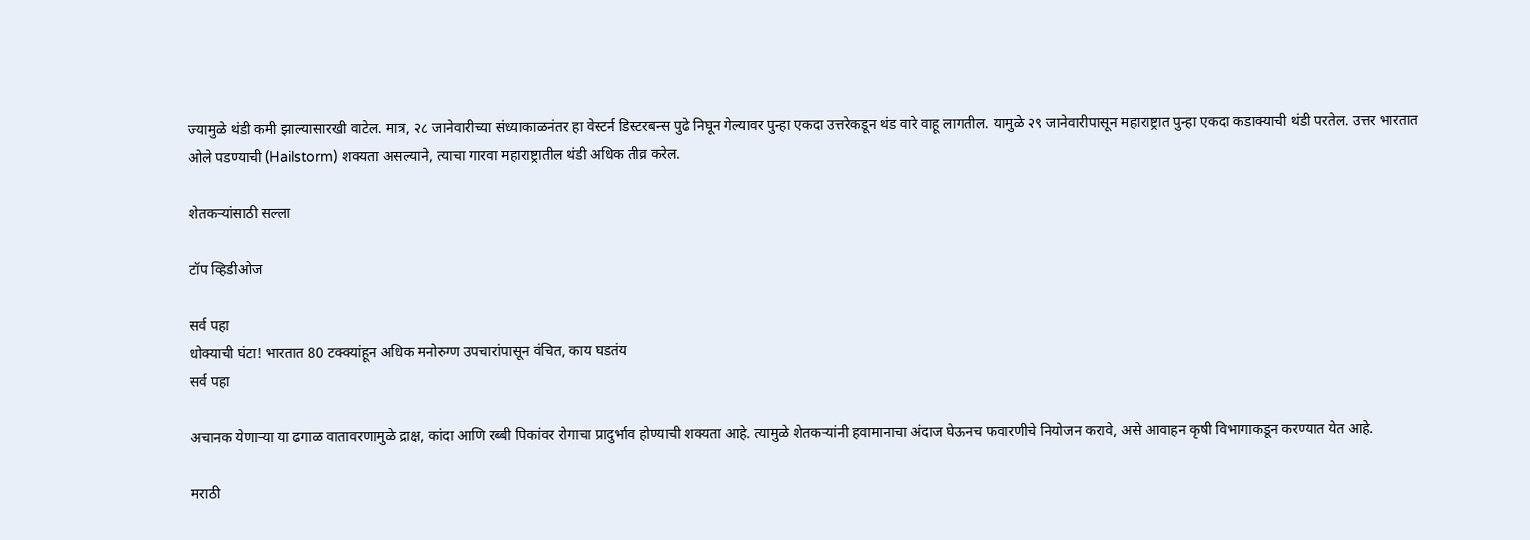ज्यामुळे थंडी कमी झाल्यासारखी वाटेल. मात्र, २८ जानेवारीच्या संध्याकाळनंतर हा वेस्टर्न डिस्टरबन्स पुढे निघून गेल्यावर पुन्हा एकदा उत्तरेकडून थंड वारे वाहू लागतील. यामुळे २९ जानेवारीपासून महाराष्ट्रात पुन्हा एकदा कडाक्याची थंडी परतेल. उत्तर भारतात ओले पडण्याची (Hailstorm) शक्यता असल्याने, त्याचा गारवा महाराष्ट्रातील थंडी अधिक तीव्र करेल.

शेतकऱ्यांसाठी सल्ला

टॉप व्हिडीओज

सर्व पहा
धोक्याची घंटा! भारतात 80 टक्क्यांहून अधिक मनोरुग्ण उपचारांपासून वंचित, काय घडतंय
सर्व पहा

अचानक येणाऱ्या या ढगाळ वातावरणामुळे द्राक्ष, कांदा आणि रब्बी पिकांवर रोगाचा प्रादुर्भाव होण्याची शक्यता आहे. त्यामुळे शेतकऱ्यांनी हवामानाचा अंदाज घेऊनच फवारणीचे नियोजन करावे, असे आवाहन कृषी विभागाकडून करण्यात येत आहे.

मराठी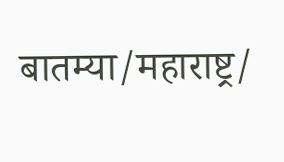बातम्या/महाराष्ट्र/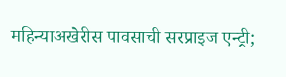महिन्याअखेरीस पावसाची सरप्राइज एन्ट्री;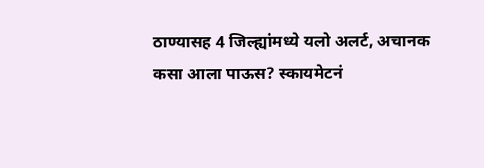ठाण्यासह 4 जिल्ह्यांमध्ये यलो अलर्ट, अचानक कसा आला पाऊस? स्कायमेटनं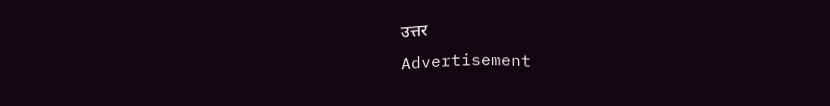उत्तर
Advertisement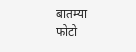बातम्या
फोटो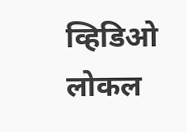व्हिडिओ
लोकल